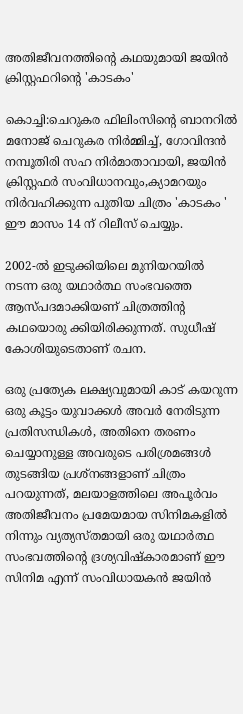അതിജീവനത്തിന്‍റെ കഥയുമായി ജയിൻ ക്രിസ്റ്റഫറിന്‍റെ 'കാടകം'

കൊച്ചി:ചെറുകര ഫിലിംസിന്റെ ബാനറിൽ മനോജ്‌ ചെറുകര നിർമ്മിച്ച്, ഗോവിന്ദൻ നമ്പൂതിരി സഹ നിർമാതാവായി, ജയിൻ ക്രിസ്റ്റഫർ സംവിധാനവും,ക്യാമറയും നിർവഹിക്കുന്ന പുതിയ ചിത്രം 'കാടകം ' ഈ മാസം 14 ന് റിലീസ് ചെയ്യും.

2002-ൽ ഇടുക്കിയിലെ മുനിയറയിൽ നടന്ന ഒരു യഥാർത്ഥ സംഭവത്തെ ആസ്പദമാക്കിയണ് ചിത്രത്തിന്റ കഥയൊരു ക്കിയിരിക്കുന്നത്. സുധീഷ് കോശിയുടെതാണ് രചന.

ഒരു പ്രത്യേക ലക്ഷ്യവുമായി കാട് കയറുന്ന ഒരു കൂട്ടം യുവാക്കൾ അവർ നേരിടുന്ന പ്രതിസന്ധികൾ, അതിനെ തരണം ചെയ്യാനുള്ള അവരുടെ പരിശ്രമങ്ങൾ തുടങ്ങിയ പ്രശ്നങ്ങളാണ് ചിത്രം പറയുന്നത്, മലയാളത്തിലെ അപൂർവം അതിജീവനം പ്രമേയമായ സിനിമകളിൽ നിന്നും വ്യത്യസ്തമായി ഒരു യഥാർത്ഥ സംഭവത്തിന്റെ ദ്രശ്യവിഷ്കാരമാണ് ഈ സിനിമ എന്ന് സംവിധായകൻ ജയിൻ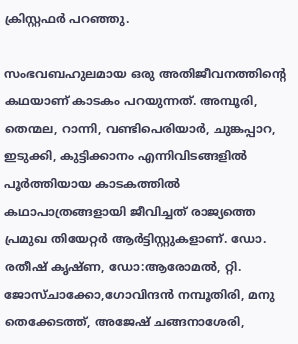ക്രിസ്റ്റഫർ പറഞ്ഞു.

സംഭവബഹുലമായ ഒരു അതിജീവനത്തിന്റെ കഥയാണ് കാടകം പറയുന്നത്. അമ്പൂരി, തെന്മല, റാന്നി, വണ്ടിപെരിയാർ, ചുങ്കപ്പാറ, ഇടുക്കി, കുട്ടിക്കാനം എന്നിവിടങ്ങളിൽ പൂർത്തിയായ കാടകത്തിൽ കഥാപാത്രങ്ങളായി ജീവിച്ചത് രാജ്യത്തെ പ്രമുഖ തിയേറ്റർ ആർട്ടിസ്റ്റുകളാണ്. ഡോ. രതീഷ് കൃഷ്ണ, ഡോ:ആരോമൽ, റ്റി. ജോസ്ചാക്കോ,ഗോവിന്ദൻ നമ്പൂതിരി, മനു തെക്കേടത്ത്, അജേഷ് ചങ്ങനാശേരി,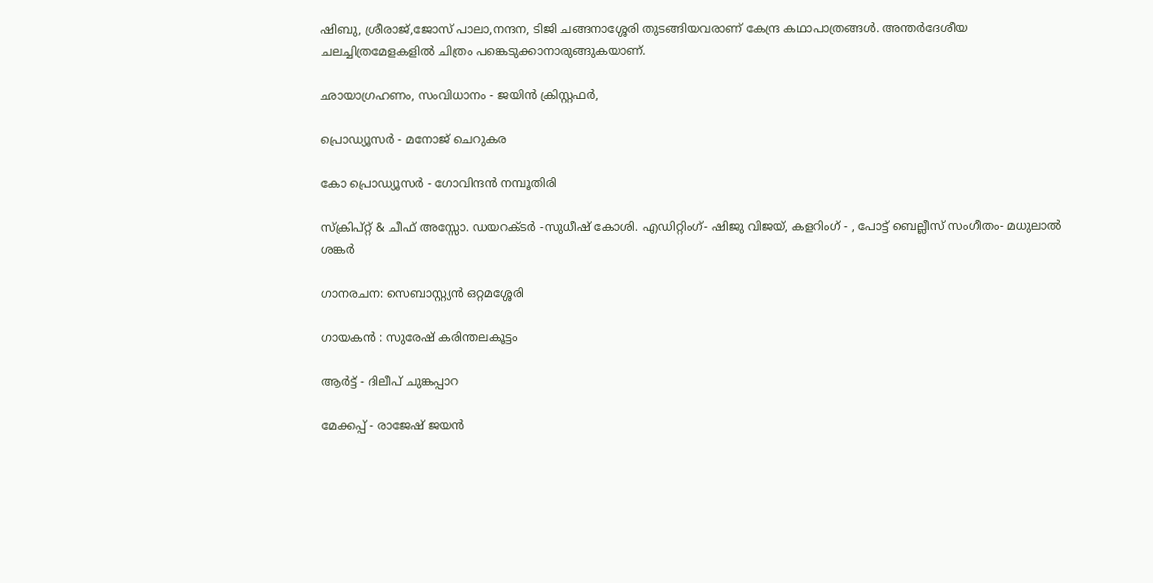ഷിബു, ശ്രീരാജ്,ജോസ് പാലാ,നന്ദന, ടിജി ചങ്ങനാശ്ശേരി തുടങ്ങിയവരാണ് കേന്ദ്ര കഥാപാത്രങ്ങൾ. അന്തർദേശീയ ചലച്ചിത്രമേളകളിൽ ചിത്രം പങ്കെടുക്കാനാരുങ്ങുകയാണ്.

ഛായാഗ്രഹണം, സംവിധാനം - ജയിൻ ക്രിസ്റ്റഫർ,

പ്രൊഡ്യൂസർ - മനോജ്‌ ചെറുകര

കോ പ്രൊഡ്യൂസർ - ഗോവിന്ദൻ നമ്പൂതിരി

സ്ക്രിപ്റ്റ് & ചീഫ് അസ്സോ. ഡയറക്ടർ -സുധീഷ് കോശി. എഡിറ്റിംഗ്- ഷിജു വിജയ്, കളറിംഗ് - , പോട്ട് ബെല്ലീസ് സംഗീതം- മധുലാൽ ശങ്കർ

ഗാനരചന: സെബാസ്റ്റ്യൻ ഒറ്റമശ്ശേരി

ഗായകൻ : സുരേഷ് കരിന്തലകൂട്ടം

ആർട്ട്‌ - ദിലീപ് ചുങ്കപ്പാറ

മേക്കപ്പ് - രാജേഷ് ജയൻ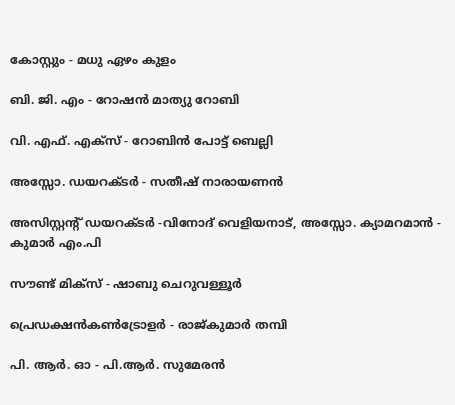കോസ്റ്റും - മധു ഏഴം കുളം

ബി. ജി. എം - റോഷൻ മാത്യു റോബി

വി. എഫ്. എക്സ് - റോബിൻ പോട്ട് ബെല്ലി

അസ്സോ. ഡയറക്ടർ - സതീഷ് നാരായണൻ

അസിസ്റ്റന്റ് ഡയറക്ടർ -വിനോദ് വെളിയനാട്, അസ്സോ. ക്യാമറമാൻ - കുമാർ എം.പി

സൗണ്ട് മിക്സ്‌ - ഷാബു ചെറുവള്ളൂർ

പ്രെഡക്ഷൻകൺട്രോളർ - രാജ്‌കുമാർ തമ്പി

പി. ആർ. ഓ - പി.ആർ. സുമേരൻ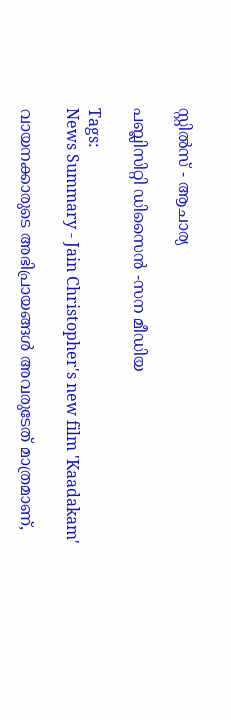സ്റ്റിൽസ് - ആചാര്യ

പബ്ലിസിറ്റി ഡിസൈൻ -സന മീഡിയ

Tags:
News Summary - Jain Christopher's new film 'Kaadakam'

വായനക്കാരുടെ അഭിപ്രായങ്ങള്‍ അവരുടേത് മാത്രമാണ്,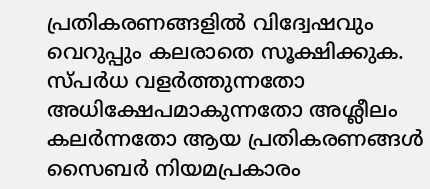പ്രതികരണങ്ങളിൽ വിദ്വേഷവും വെറുപ്പും കലരാതെ സൂക്ഷിക്കുക. സ്പർധ വളർത്തുന്നതോ അധിക്ഷേപമാകുന്നതോ അശ്ലീലം കലർന്നതോ ആയ പ്രതികരണങ്ങൾ സൈബർ നിയമപ്രകാരം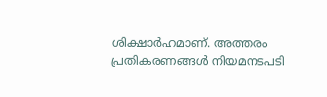ശിക്ഷാർഹമാണ്. അത്തരം പ്രതികരണങ്ങൾ നിയമനടപടി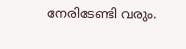നേരിടേണ്ടി വരും.